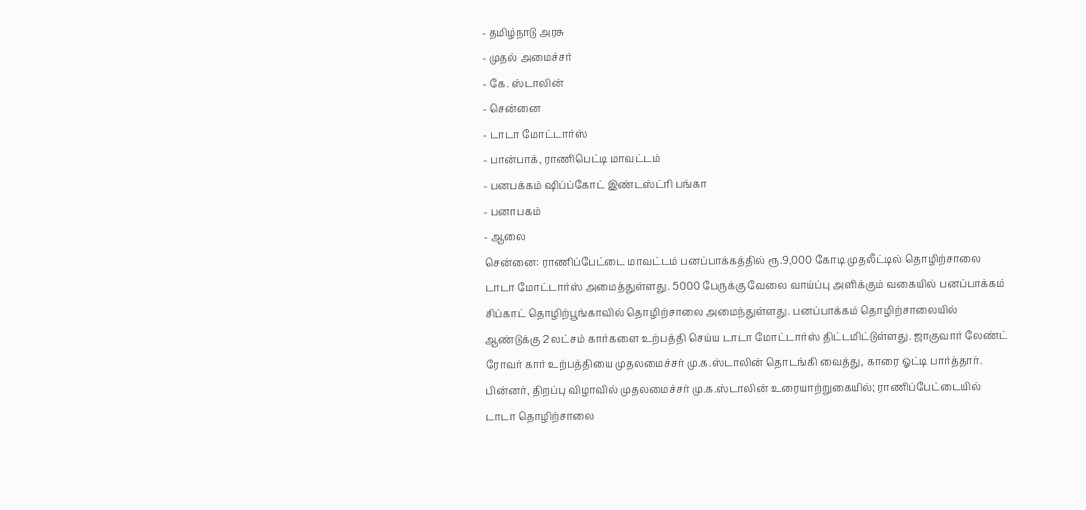- தமிழ்நாடு அரசு
- முதல் அமைச்சர்
- கே. ஸ்டாலின்
- சென்னை
- டாடா மோட்டார்ஸ்
- பான்பாக், ராணிபெட்டி மாவட்டம்
- பனபக்கம் ஷிப்ப்கோட் இண்டஸ்ட்ரி பங்கா
- பனாபகம்
- ஆலை
சென்னை: ராணிப்பேட்டை மாவட்டம் பனப்பாக்கத்தில் ரூ.9,000 கோடி முதலீட்டில் தொழிற்சாலை டாடா மோட்டார்ஸ் அமைத்துள்ளது. 5000 பேருக்கு வேலை வாய்ப்பு அளிக்கும் வகையில் பனப்பாக்கம் சிப்காட் தொழிற்பூங்காவில் தொழிற்சாலை அமைந்துள்ளது. பனப்பாக்கம் தொழிற்சாலையில் ஆண்டுக்கு 2 லட்சம் கார்களை உற்பத்தி செய்ய டாடா மோட்டார்ஸ் திட்டமிட்டுள்ளது. ஜாகுவார் லேண்ட் ரோவர் கார் உற்பத்தியை முதலமைச்சர் மு.க.ஸ்டாலின் தொடங்கி வைத்து, காரை ஓட்டி பார்த்தார். பின்னர், திறப்பு விழாவில் முதலமைச்சர் மு.க.ஸ்டாலின் உரையாற்றுகையில்; ராணிப்பேட்டையில் டாடா தொழிற்சாலை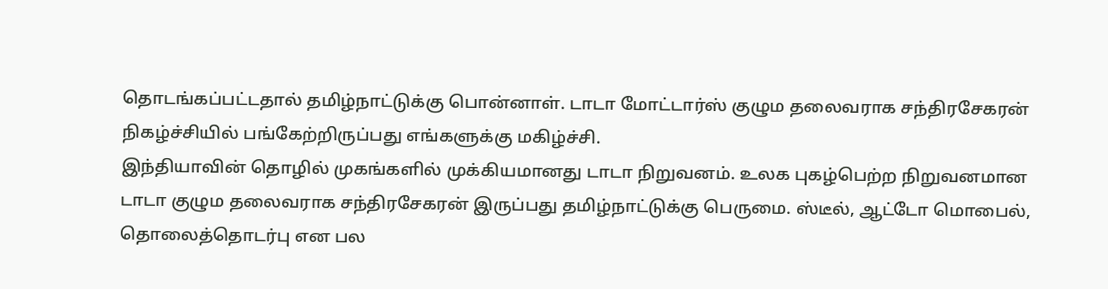தொடங்கப்பட்டதால் தமிழ்நாட்டுக்கு பொன்னாள். டாடா மோட்டார்ஸ் குழும தலைவராக சந்திரசேகரன் நிகழ்ச்சியில் பங்கேற்றிருப்பது எங்களுக்கு மகிழ்ச்சி.
இந்தியாவின் தொழில் முகங்களில் முக்கியமானது டாடா நிறுவனம். உலக புகழ்பெற்ற நிறுவனமான டாடா குழும தலைவராக சந்திரசேகரன் இருப்பது தமிழ்நாட்டுக்கு பெருமை. ஸ்டீல், ஆட்டோ மொபைல், தொலைத்தொடர்பு என பல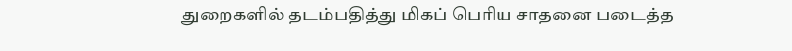துறைகளில் தடம்பதித்து மிகப் பெரிய சாதனை படைத்த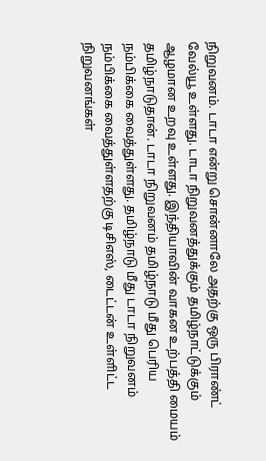நிறுவனம். டாடா என்று சொன்னாலே அதற்கு ஒரு பிராண்ட் வேல்யூ உள்ளது. டாடா நிறுவனத்துக்கும் தமிழ்நாட்டுக்கும் ஆழமான உறவு உள்ளது. இந்தியாவின் வாகன உற்பத்தி மையம் தமிழ்நாடுதான். டாடா நிறுவனம் தமிழ்நாடு மீது பெரிய நம்பிக்கை வைத்துள்ளது. தமிழ்நாடு மீது டாடா நிறுவனம் நம்பிக்கை வைத்துள்ளதற்கு டிசிஎஸ், டைட்டன் உள்ளிட்ட நிறுவனங்கள்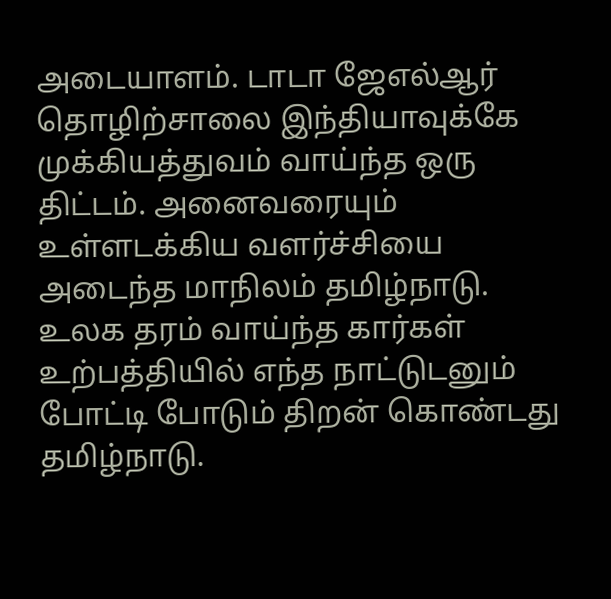அடையாளம். டாடா ஜேஎல்ஆர் தொழிற்சாலை இந்தியாவுக்கே முக்கியத்துவம் வாய்ந்த ஒரு திட்டம். அனைவரையும் உள்ளடக்கிய வளர்ச்சியை அடைந்த மாநிலம் தமிழ்நாடு.
உலக தரம் வாய்ந்த கார்கள் உற்பத்தியில் எந்த நாட்டுடனும் போட்டி போடும் திறன் கொண்டது தமிழ்நாடு.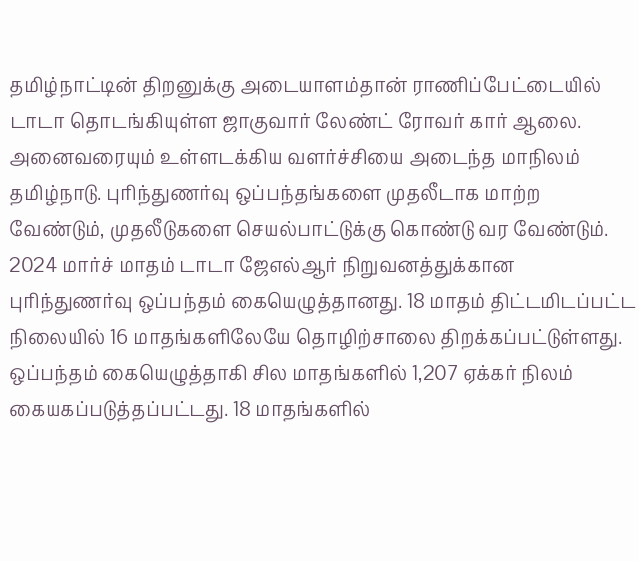தமிழ்நாட்டின் திறனுக்கு அடையாளம்தான் ராணிப்பேட்டையில் டாடா தொடங்கியுள்ள ஜாகுவார் லேண்ட் ரோவர் கார் ஆலை. அனைவரையும் உள்ளடக்கிய வளர்ச்சியை அடைந்த மாநிலம் தமிழ்நாடு. புரிந்துணர்வு ஒப்பந்தங்களை முதலீடாக மாற்ற வேண்டும், முதலீடுகளை செயல்பாட்டுக்கு கொண்டு வர வேண்டும். 2024 மார்ச் மாதம் டாடா ஜேஎல்ஆர் நிறுவனத்துக்கான புரிந்துணர்வு ஒப்பந்தம் கையெழுத்தானது. 18 மாதம் திட்டமிடப்பட்ட நிலையில் 16 மாதங்களிலேயே தொழிற்சாலை திறக்கப்பட்டுள்ளது. ஒப்பந்தம் கையெழுத்தாகி சில மாதங்களில் 1,207 ஏக்கர் நிலம் கையகப்படுத்தப்பட்டது. 18 மாதங்களில்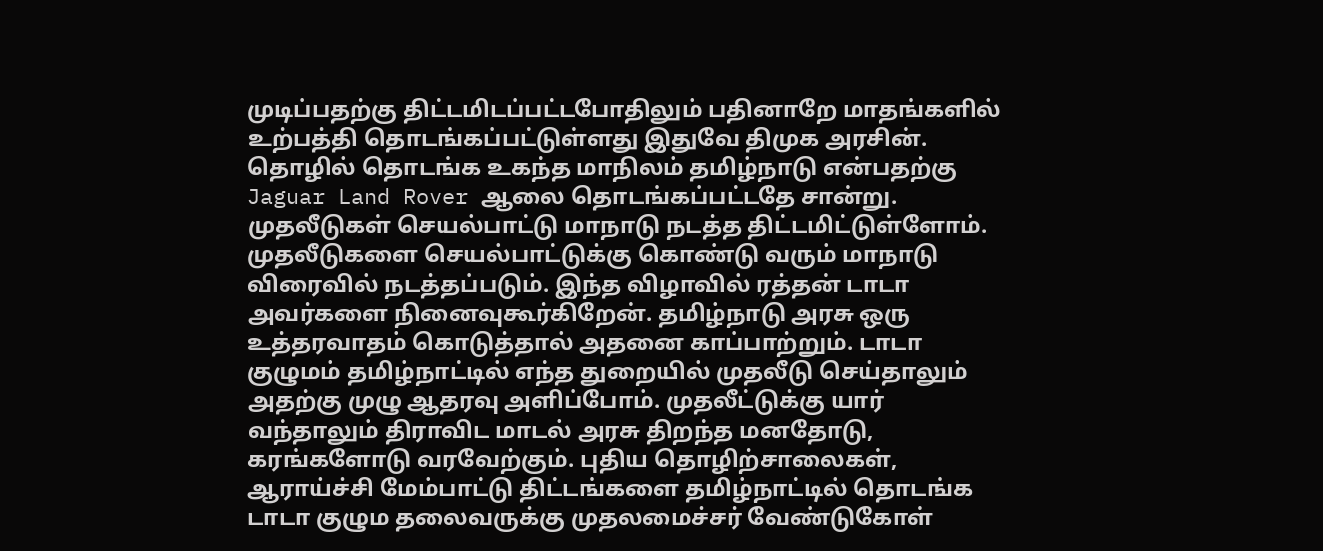முடிப்பதற்கு திட்டமிடப்பட்டபோதிலும் பதினாறே மாதங்களில் உற்பத்தி தொடங்கப்பட்டுள்ளது இதுவே திமுக அரசின்.
தொழில் தொடங்க உகந்த மாநிலம் தமிழ்நாடு என்பதற்கு Jaguar Land Rover ஆலை தொடங்கப்பட்டதே சான்று. முதலீடுகள் செயல்பாட்டு மாநாடு நடத்த திட்டமிட்டுள்ளோம். முதலீடுகளை செயல்பாட்டுக்கு கொண்டு வரும் மாநாடு விரைவில் நடத்தப்படும். இந்த விழாவில் ரத்தன் டாடா அவர்களை நினைவுகூர்கிறேன். தமிழ்நாடு அரசு ஒரு உத்தரவாதம் கொடுத்தால் அதனை காப்பாற்றும். டாடா குழுமம் தமிழ்நாட்டில் எந்த துறையில் முதலீடு செய்தாலும் அதற்கு முழு ஆதரவு அளிப்போம். முதலீட்டுக்கு யார் வந்தாலும் திராவிட மாடல் அரசு திறந்த மனதோடு, கரங்களோடு வரவேற்கும். புதிய தொழிற்சாலைகள், ஆராய்ச்சி மேம்பாட்டு திட்டங்களை தமிழ்நாட்டில் தொடங்க டாடா குழும தலைவருக்கு முதலமைச்சர் வேண்டுகோள்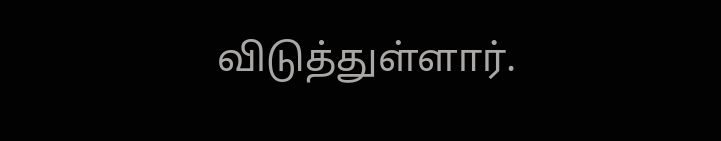விடுத்துள்ளார்.